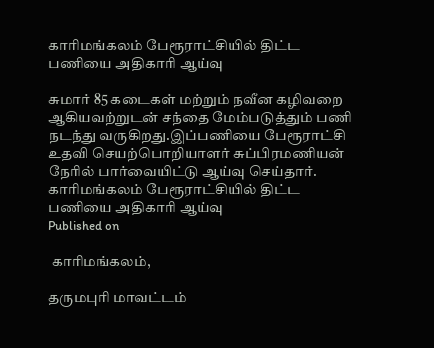காரிமங்கலம் பேரூராட்சியில் திட்ட பணியை அதிகாரி ஆய்வு

சுமார் 85 கடைகள் மற்றும் நவீன கழிவறை ஆகியவற்றுடன் சந்தை மேம்படுத்தும் பணி நடந்து வருகிறது.இப்பணியை பேரூராட்சி உதவி செயற்பொறியாளர் சுப்பிரமணியன் நேரில் பார்வையிட்டு ஆய்வு செய்தார்.
காரிமங்கலம் பேரூராட்சியில் திட்ட பணியை அதிகாரி ஆய்வு
Published on

 காரிமங்கலம்,

தருமபுரி மாவட்டம்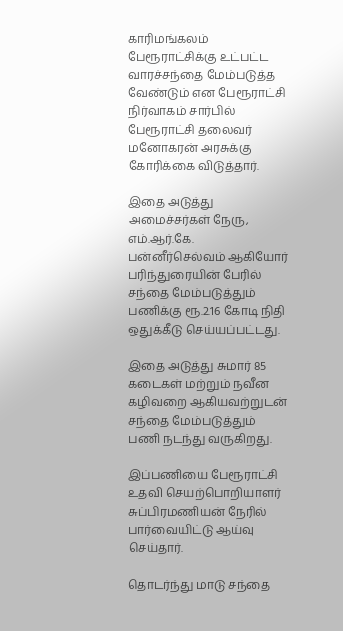காரிமங்கலம் பேரூராட்சிக்கு உட்பட்ட வாரச்சந்தை மேம்படுத்த வேண்டும் என பேரூராட்சி நிர்வாகம் சார்பில் பேரூராட்சி தலைவர் மனோகரன் அரசுக்கு கோரிக்கை விடுத்தார்.

இதை அடுத்து அமைச்சர்கள் நேரு, எம்.ஆர்.கே. பன்னீர்செல்வம் ஆகியோர் பரிந்துரையின் பேரில் சந்தை மேம்படுத்தும் பணிக்கு ரூ.2.16 கோடி நிதி ஒதுக்கீடு செய்யப்பட்டது.

இதை அடுத்து சுமார் 85 கடைகள் மற்றும் நவீன கழிவறை ஆகியவற்றுடன் சந்தை மேம்படுத்தும் பணி நடந்து வருகிறது.

இப்பணியை பேரூராட்சி உதவி செயற்பொறியாளர் சுப்பிரமணியன் நேரில் பார்வையிட்டு ஆய்வு செய்தார்.

தொடர்ந்து மாடு சந்தை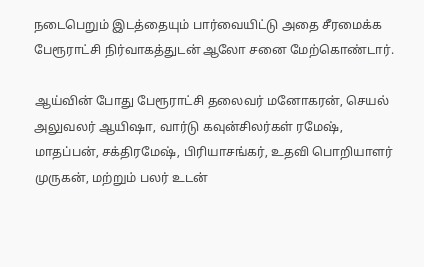நடைபெறும் இடத்தையும் பார்வையிட்டு அதை சீரமைக்க பேரூராட்சி நிர்வாகத்துடன் ஆலோ சனை மேற்கொண்டார்.

ஆய்வின் போது பேரூராட்சி தலைவர் மனோகரன், செயல் அலுவலர் ஆயிஷா, வார்டு கவுன்சிலர்கள் ரமேஷ், மாதப்பன், சக்திரமேஷ், பிரியாசங்கர், உதவி பொறியாளர் முருகன், மற்றும் பலர் உடன்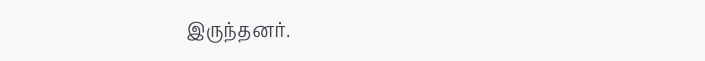இருந்தனர்.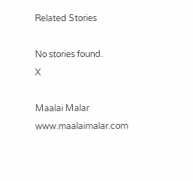Related Stories

No stories found.
X

Maalai Malar
www.maalaimalar.com